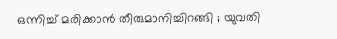ഒന്നിച്ച്‌ മരിക്കാന്‍ തീരുമാനിച്ചിറങ്ങി ; യുവതി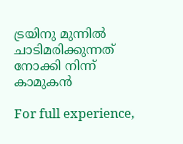ട്രയിനു മുന്നില്‍ ചാടിമരിക്കുന്നത് നോക്കി നിന്ന് കാമുകന്‍

For full experience,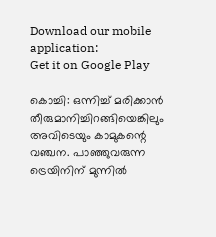Download our mobile application:
Get it on Google Play

കൊച്ചി: ഒന്നിച്ച്‌ മരിക്കാന്‍ തീരുമാനിച്ചിറങ്ങിയെങ്കിലും അവിടെയും കാമുകന്റെ വഞ്ചന. പാഞ്ഞുവരുന്ന ട്രെയിനിന് മുന്നില്‍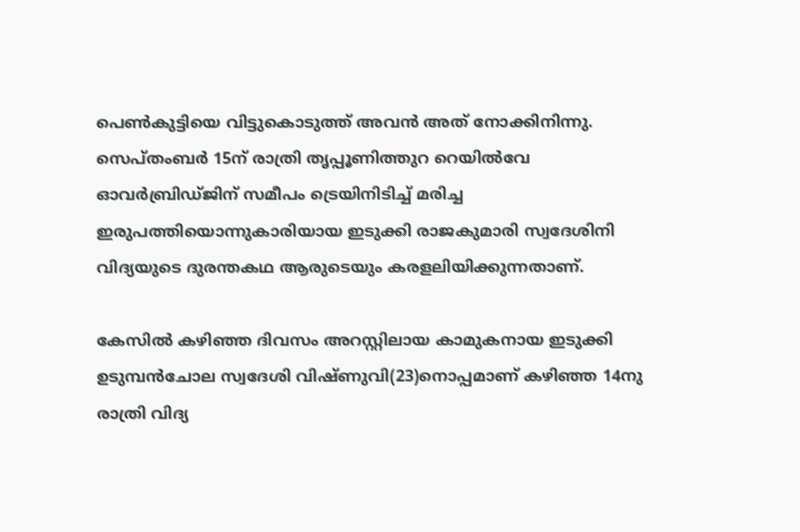പെണ്‍കുട്ടിയെ വിട്ടുകൊടുത്ത് അവന്‍ അത് നോക്കിനിന്നു. സെപ്തംബര്‍ 15ന് രാത്രി തൃപ്പൂണിത്തുറ റെയില്‍വേ ഓവര്‍ബ്രിഡ്ജിന് സമീപം ട്രെയിനിടിച്ച്‌ മരിച്ച ഇരുപത്തിയൊന്നുകാരിയായ ഇടുക്കി രാജകുമാരി സ്വദേശിനി വിദ്യയുടെ ദുരന്തകഥ ആരുടെയും കരളലിയിക്കുന്നതാണ്.

കേസില്‍ കഴിഞ്ഞ ദിവസം അറസ്റ്റിലായ കാമുകനായ ഇടുക്കി ഉടുമ്പന്‍ചോല സ്വദേശി വിഷ്ണുവി(23)നൊപ്പമാണ് കഴിഞ്ഞ 14നു രാത്രി വിദ്യ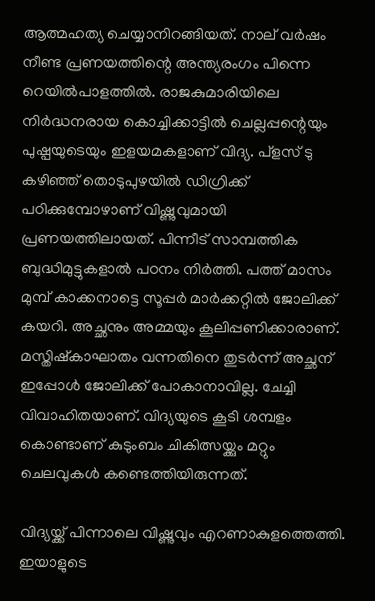ആത്മഹത്യ ചെയ്യാനിറങ്ങിയത്. നാല് വര്‍ഷം നീണ്ട പ്രണയത്തിന്റെ അന്ത്യരംഗം പിന്നെ റെയില്‍പാളത്തില്‍. രാജകുമാരിയിലെ നിര്‍ദ്ധനരായ കൊച്ചിക്കാട്ടില്‍ ചെല്ലപ്പന്റെയും പുഷ്പയുടെയും ഇളയമകളാണ് വിദ്യ. പ്ളസ് ടു കഴിഞ്ഞ് തൊടുപുഴയില്‍ ഡിഗ്രിക്ക് പഠിക്കുമ്പോഴാണ് വിഷ്ണുവുമായി പ്രണയത്തിലായത്. പിന്നീട് സാമ്പത്തിക ബുദ്ധിമുട്ടുകളാല്‍ പഠനം നിര്‍ത്തി. പത്ത് മാസം മുമ്പ് കാക്കനാട്ടെ സൂപ്പര്‍ മാര്‍ക്കറ്റില്‍ ജോലിക്ക് കയറി. അച്ഛനും അമ്മയും കൂലിപ്പണിക്കാരാണ്. മസ്തിഷ്കാഘാതം വന്നതിനെ തുടര്‍ന്ന് അച്ഛന് ഇപ്പോള്‍ ജോലിക്ക് പോകാനാവില്ല. ചേച്ചി വിവാഹിതയാണ്. വിദ്യയുടെ കൂടി ശമ്പളം കൊണ്ടാണ് കുടുംബം ചികിത്സയ്ക്കും മറ്റും ചെലവുകള്‍ കണ്ടെത്തിയിരുന്നത്.

വിദ്യയ്ക്ക് പിന്നാലെ വിഷ്ണുവും എറണാകുളത്തെത്തി. ഇയാളുടെ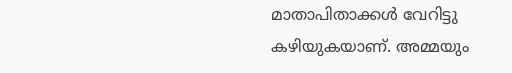മാതാപിതാക്കള്‍ വേറിട്ടു കഴിയുകയാണ്. അമ്മയും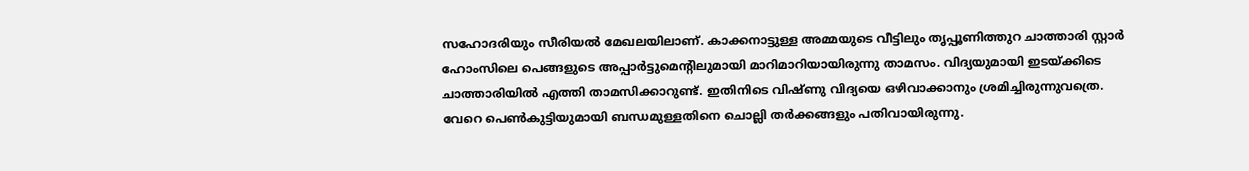സഹോദരിയും സീരിയല്‍ മേഖലയിലാണ്. കാക്കനാട്ടുള്ള അമ്മയുടെ വീട്ടിലും തൃപ്പൂണിത്തുറ ചാത്താരി സ്റ്റാര്‍ ഹോംസിലെ പെങ്ങളുടെ അപ്പാര്‍ട്ടുമെന്റിലുമായി മാറിമാറിയായിരുന്നു താമസം. വിദ്യയുമായി ഇടയ്ക്കിടെ ചാത്താരിയില്‍ എത്തി താമസിക്കാറുണ്ട്. ഇതിനിടെ വിഷ്ണു വിദ്യയെ ഒഴിവാക്കാനും ശ്രമിച്ചിരുന്നുവത്രെ. വേറെ പെണ്‍കുട്ടിയുമായി ബന്ധമുള്ളതിനെ ചൊല്ലി തര്‍ക്കങ്ങളും പതിവായിരുന്നു.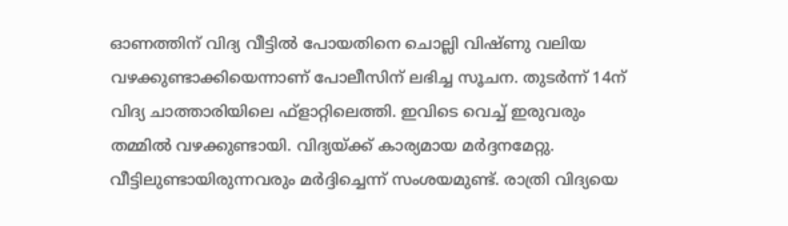ഓണത്തിന് വിദ്യ വീട്ടില്‍ പോയതിനെ ചൊല്ലി വിഷ്ണു വലിയ വഴക്കുണ്ടാക്കിയെന്നാണ് പോലീസിന് ലഭിച്ച സൂചന. തുടര്‍ന്ന് 14ന് വിദ്യ ചാത്താരിയിലെ ഫ്ളാറ്റിലെത്തി. ഇവിടെ വെച്ച്‌ ഇരുവരും തമ്മില്‍ വഴക്കുണ്ടായി. വിദ്യയ്ക്ക് കാര്യമായ മര്‍ദ്ദനമേറ്റു. വീട്ടിലുണ്ടായിരുന്നവരും മര്‍ദ്ദിച്ചെന്ന് സംശയമുണ്ട്. രാത്രി വിദ്യയെ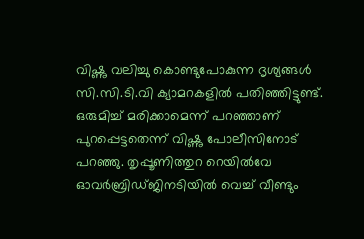വിഷ്ണു വലിച്ചു കൊണ്ടുപോകുന്ന ദൃശ്യങ്ങള്‍ സി.സി.ടി.വി ക്യാമറകളില്‍ പതിഞ്ഞിട്ടുണ്ട്. ഒരുമിച്ച്‌ മരിക്കാമെന്ന് പറഞ്ഞാണ് പുറപ്പെട്ടതെന്ന് വിഷ്ണു പോലീസിനോട് പറഞ്ഞു. തൃപ്പൂണിത്തുറ റെയില്‍വേ ഓവര്‍ബ്രിഡ്ജിനടിയില്‍ വെച്ച്‌ വീണ്ടും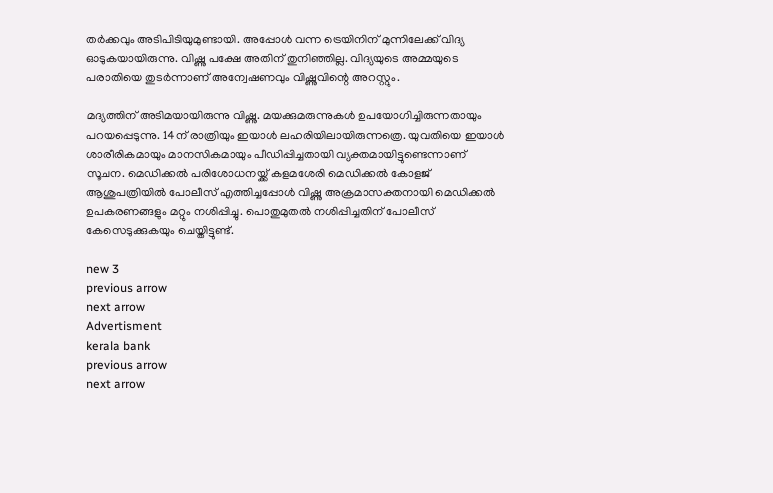തര്‍ക്കവും അടിപിടിയുമുണ്ടായി. അപ്പോള്‍ വന്ന ട്രെയിനിന് മുന്നിലേക്ക് വിദ്യ ഓടുകയായിരുന്നു. വിഷ്ണു പക്ഷേ അതിന് തുനിഞ്ഞില്ല. വിദ്യയുടെ അമ്മയുടെ പരാതിയെ തുടര്‍ന്നാണ് അന്വേഷണവും വിഷ്ണുവിന്റെ അറസ്റ്റും.

മദ്യത്തിന് അടിമയായിരുന്നു വിഷ്ണു. മയക്കുമരുന്നുകള്‍ ഉപയോഗിച്ചിരുന്നതായും പറയപ്പെടുന്നു. 14ന് രാത്രിയും ഇയാള്‍ ലഹരിയിലായിരുന്നത്രെ. യുവതിയെ ഇയാള്‍ ശാരീരികമായും മാനസികമായും പീഡിപ്പിച്ചതായി വ്യക്തമായിട്ടുണ്ടെന്നാണ് സൂചന. മെഡിക്കല്‍ പരിശോധനയ്ക്ക് കളമശേരി മെഡിക്കല്‍ കോളജ് ആശുപത്രിയില്‍ പോലീസ് എത്തിച്ചപ്പോള്‍ വിഷ്ണു അക്രമാസക്തനായി മെഡിക്കല്‍ ഉപകരണങ്ങളും മറ്റും നശിപ്പിച്ചു. പൊതുമുതല്‍ നശിപ്പിച്ചതിന് പോലീസ് കേസെടുക്കുകയും ചെയ്തിട്ടുണ്ട്.

new 3
previous arrow
next arrow
Advertisment
kerala bank
previous arrow
next arrow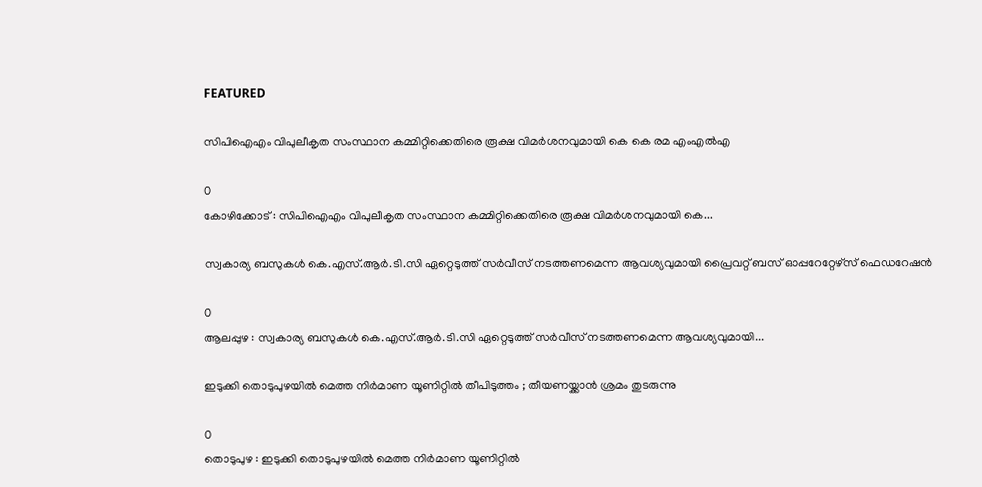FEATURED

സിപിഐഎം വിപുലീകൃത സംസ്ഥാന കമ്മിറ്റിക്കെതിരെ രൂക്ഷ വിമര്‍ശനവുമായി കെ കെ രമ എംഎല്‍എ

0
കോഴിക്കോട് : സിപിഐഎം വിപുലീകൃത സംസ്ഥാന കമ്മിറ്റിക്കെതിരെ രൂക്ഷ വിമര്‍ശനവുമായി കെ...

സ്വകാര്യ ബസുകൾ കെ.എസ്.ആർ.ടി.സി ഏറ്റെടുത്ത് സർവീസ് നടത്തണമെന്ന ആവശ്യവുമായി പ്രൈവറ്റ് ബസ് ഓപ്പറേറ്റേഴ്‌സ് ഫെഡറേഷൻ

0
ആലപ്പുഴ : സ്വകാര്യ ബസുകൾ കെ.എസ്.ആർ.ടി.സി ഏറ്റെടുത്ത് സർവീസ് നടത്തണമെന്ന ആവശ്യവുമായി...

ഇടുക്കി തൊടുപുഴയിൽ മെത്ത നിർമാണ യൂണിറ്റിൽ തീപിടുത്തം ; തീയണയ്ക്കാൻ ശ്രമം തുടരുന്നു

0
തൊടുപുഴ : ഇടുക്കി തൊടുപുഴയിൽ മെത്ത നിർമാണ യൂണിറ്റിൽ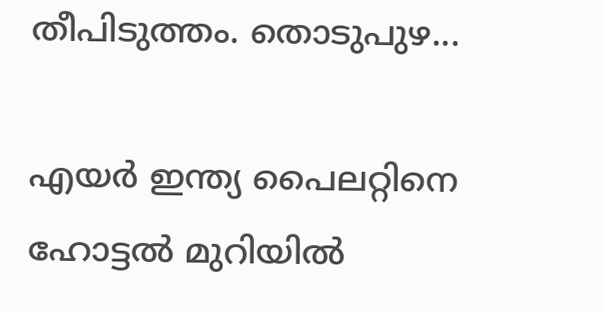തീപിടുത്തം. തൊടുപുഴ...

എയര്‍ ഇന്ത്യ പൈലറ്റിനെ ഹോട്ടല്‍ മുറിയില്‍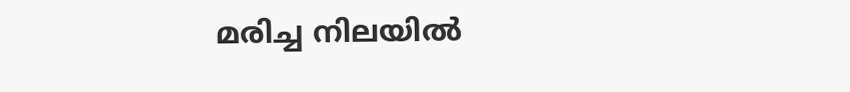മരിച്ച നിലയില്‍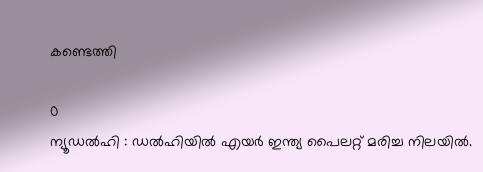കണ്ടെത്തി

0
ന്യൂഡല്‍ഹി : ഡല്‍ഹിയില്‍ എയര്‍ ഇന്ത്യ പൈലറ്റ് മരിച്ച നിലയില്‍.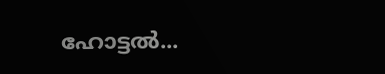ഹോട്ടല്‍...